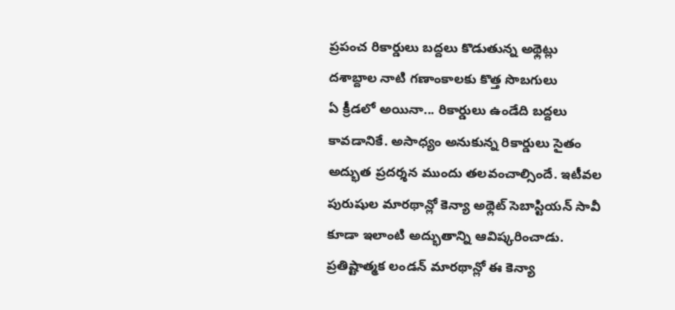ప్రపంచ రికార్డులు బద్దలు కొడుతున్న అథ్లెట్లు
దశాబ్దాల నాటి గణాంకాలకు కొత్త సొబగులు
ఏ క్రీడలో అయినా... రికార్డులు ఉండేది బద్దలు కావడానికే. అసాధ్యం అనుకున్న రికార్డులు సైతం అద్భుత ప్రదర్శన ముందు తలవంచాల్సిందే. ఇటీవల పురుషుల మారథాన్లో కెన్యా అథ్లెట్ సెబాస్టియన్ సావీ కూడా ఇలాంటి అద్భుతాన్ని ఆవిష్కరించాడు. ప్రతిష్టాత్మక లండన్ మారథాన్లో ఈ కెన్యా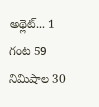అథ్లెట్... 1 గంట 59 నిమిషాల 30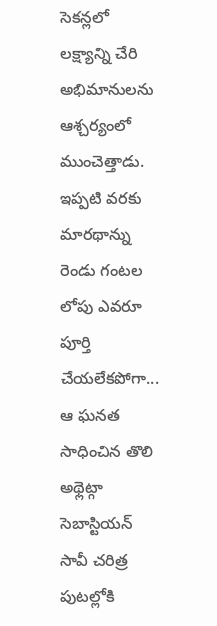సెకన్లలో లక్ష్యాన్ని చేరి అభిమానులను ఆశ్చర్యంలో ముంచెత్తాడు. ఇప్పటి వరకు మారథాన్ను రెండు గంటల లోపు ఎవరూ పూర్తి చేయలేకపోగా... ఆ ఘనత సాధించిన తొలి అథ్లెట్గా సెబాస్టియన్ సావీ చరిత్ర పుటల్లోకి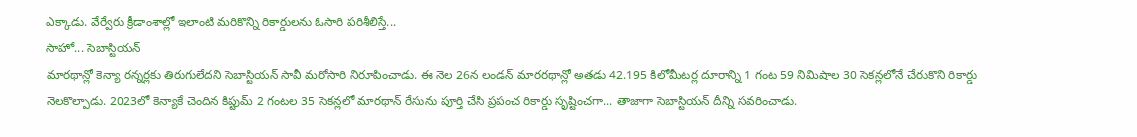ఎక్కాడు. వేర్వేరు క్రీడాంశాల్లో ఇలాంటి మరికొన్ని రికార్డులను ఓసారి పరిశీలిస్తే...
సాహో... సెబాస్టియన్
మారథాన్లో కెన్యా రన్నర్లకు తిరుగులేదని సెబాస్టియన్ సావీ మరోసారి నిరూపించాడు. ఈ నెల 26న లండన్ మారరథాన్లో అతడు 42.195 కిలోమీటర్ల దూరాన్ని 1 గంట 59 నిమిషాల 30 సెకన్లలోనే చేరుకొని రికార్డు నెలకొల్పాడు. 2023లో కెన్యాకే చెందిన కిప్టుమ్ 2 గంటల 35 సెకన్లలో మారథాన్ రేసును పూర్తి చేసి ప్రపంచ రికార్డు సృష్టించగా... తాజాగా సెబాస్టియన్ దీన్ని సవరించాడు.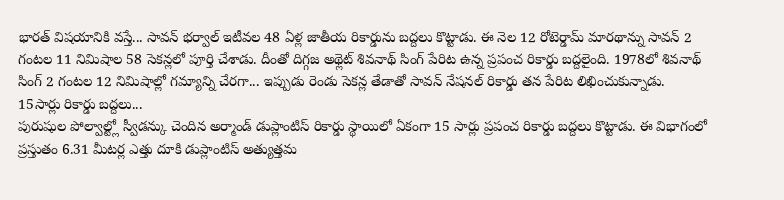భారత్ విషయానికి వస్తే... సావన్ భర్వాల్ ఇటీవల 48 ఏళ్ల జాతీయ రికార్డును బద్దలు కొట్టాడు. ఈ నెల 12 రోటెర్డామ్ మారథాన్ను సావన్ 2 గంటల 11 నిమిషాల 58 సెకన్లలో పూర్తి చేశాడు. దీంతో దిగ్గజ అథ్లెట్ శివనాథ్ సింగ్ పేరిట ఉన్న ప్రపంచ రికార్డు బద్దలైంది. 1978లో శివనాథ్ సింగ్ 2 గంటల 12 నిమిషాల్లో గమ్యాన్ని చేరగా... ఇప్పుడు రెండు సెకన్ల తేడాతో సావన్ నేషనల్ రికార్డు తన పేరిట లిఖించుకున్నాడు.
15సార్లు రికార్డు బద్దలు...
పురుషుల పోల్వాల్ట్లో స్వీడన్కు చెందిన అర్మాండ్ డుప్లాంటిస్ రికార్డు స్థాయిలో ఏకంగా 15 సార్లు ప్రపంచ రికార్డు బద్దలు కొట్టాడు. ఈ విభాగంలో ప్రస్తుతం 6.31 మీటర్ల ఎత్తు దూకి డుప్లాంటిస్ అత్యుత్తమ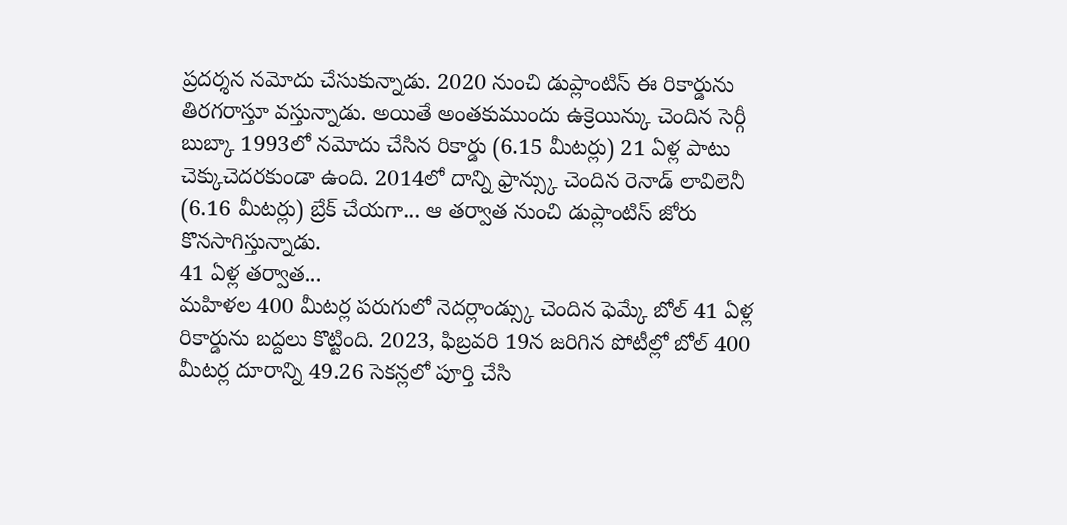ప్రదర్శన నమోదు చేసుకున్నాడు. 2020 నుంచి డుప్లాంటిస్ ఈ రికార్డును తిరగరాస్తూ వస్తున్నాడు. అయితే అంతకుముందు ఉక్రెయిన్కు చెందిన సెర్గీ బుబ్కా 1993లో నమోదు చేసిన రికార్డు (6.15 మీటర్లు) 21 ఏళ్ల పాటు చెక్కుచెదరకుండా ఉంది. 2014లో దాన్ని ఫ్రాన్స్కు చెందిన రెనాడ్ లావిలెనీ (6.16 మీటర్లు) బ్రేక్ చేయగా... ఆ తర్వాత నుంచి డుప్లాంటిస్ జోరు కొనసాగిస్తున్నాడు.
41 ఏళ్ల తర్వాత...
మహిళల 400 మీటర్ల పరుగులో నెదర్లాండ్స్కు చెందిన ఫెమ్కే బోల్ 41 ఏళ్ల రికార్డును బద్దలు కొట్టింది. 2023, ఫిబ్రవరి 19న జరిగిన పోటీల్లో బోల్ 400 మీటర్ల దూరాన్ని 49.26 సెకన్లలో పూర్తి చేసి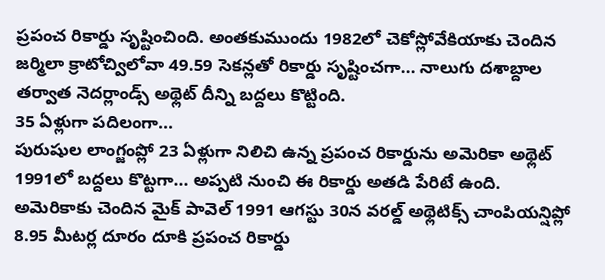ప్రపంచ రికార్డు సృష్టించింది. అంతకుముందు 1982లో చెకోస్లోవేకియాకు చెందిన జర్మిలా క్రాటోచ్విలోవా 49.59 సెకన్లతో రికార్డు సృష్టించగా... నాలుగు దశాబ్దాల తర్వాత నెదర్లాండ్స్ అథ్లెట్ దీన్ని బద్దలు కొట్టింది.
35 ఏళ్లుగా పదిలంగా...
పురుషుల లాంగ్జంప్లో 23 ఏళ్లుగా నిలిచి ఉన్న ప్రపంచ రికార్డును అమెరికా అథ్లెట్ 1991లో బద్దలు కొట్టగా... అప్పటి నుంచి ఈ రికార్డు అతడి పేరిటే ఉంది. అమెరికాకు చెందిన మైక్ పావెల్ 1991 ఆగస్టు 30న వరల్డ్ అథ్లెటిక్స్ చాంపియన్షిప్లో 8.95 మీటర్ల దూరం దూకి ప్రపంచ రికార్డు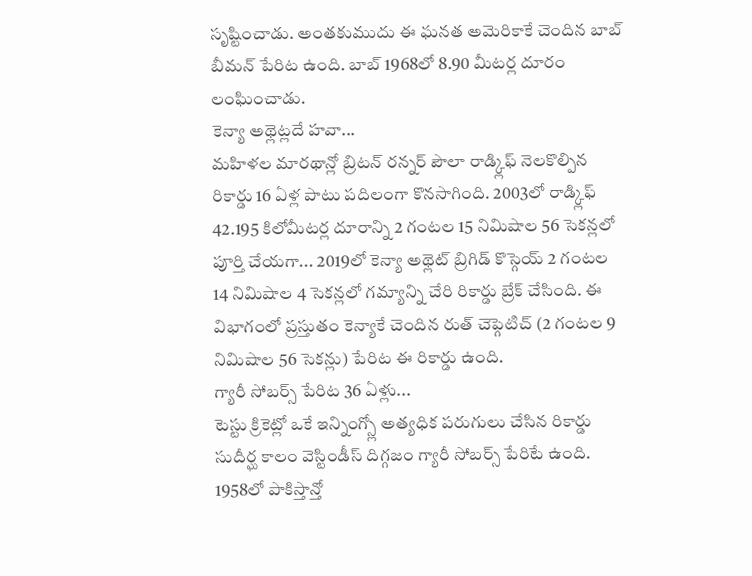సృష్టించాడు. అంతకుముదు ఈ ఘనత అమెరికాకే చెందిన బాబ్ బీమన్ పేరిట ఉంది. బాబ్ 1968లో 8.90 మీటర్ల దూరం
లంఘించాడు.
కెన్యా అథ్లెట్లదే హవా...
మహిళల మారథాన్లో బ్రిటన్ రన్నర్ పౌలా రాడ్క్లిఫ్ నెలకొల్పిన రికార్డు 16 ఏళ్ల పాటు పదిలంగా కొనసాగింది. 2003లో రాడ్క్లిఫ్ 42.195 కిలోమీటర్ల దూరాన్ని 2 గంటల 15 నిమిషాల 56 సెకన్లలో పూర్తి చేయగా... 2019లో కెన్యా అథ్లెట్ బ్రిగిడ్ కొస్గెయ్ 2 గంటల 14 నిమిషాల 4 సెకన్లలో గమ్యాన్ని చేరి రికార్డు బ్రేక్ చేసింది. ఈ విభాగంలో ప్రస్తుతం కెన్యాకే చెందిన రుత్ చెప్గెటిచ్ (2 గంటల 9 నిమిషాల 56 సెకన్లు) పేరిట ఈ రికార్డు ఉంది.
గ్యారీ సోబర్స్ పేరిట 36 ఏళ్లు...
టెస్టు క్రికెట్లో ఒకే ఇన్నింగ్స్లో అత్యధిక పరుగులు చేసిన రికార్డు సుదీర్ఘ కాలం వెస్టిండీస్ దిగ్గజం గ్యారీ సోబర్స్ పేరిటే ఉంది. 1958లో పాకిస్తాన్తో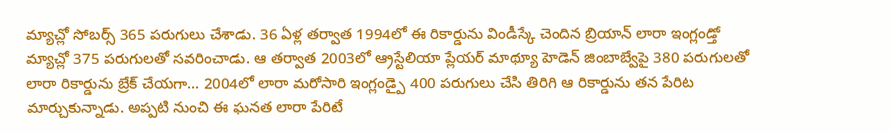మ్యాచ్లో సోబర్స్ 365 పరుగులు చేశాడు. 36 ఏళ్ల తర్వాత 1994లో ఈ రికార్డును విండీస్కే చెందిన బ్రియాన్ లారా ఇంగ్లండ్తో మ్యాచ్లో 375 పరుగులతో సవరించాడు. ఆ తర్వాత 2003లో ఆ్రస్టేలియా ప్లేయర్ మాథ్యూ హెడెన్ జింబాబ్వేపై 380 పరుగులతో లారా రికార్డును బ్రేక్ చేయగా... 2004లో లారా మరోసారి ఇంగ్లండ్పై 400 పరుగులు చేసి తిరిగి ఆ రికార్డును తన పేరిట మార్చుకున్నాడు. అప్పటి నుంచి ఈ ఘనత లారా పేరిటే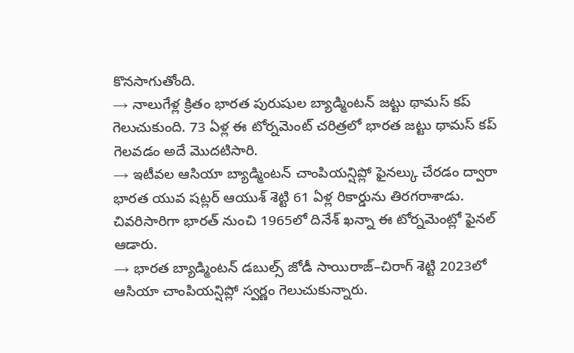కొనసాగుతోంది.
→ నాలుగేళ్ల క్రితం భారత పురుషుల బ్యాడ్మింటన్ జట్టు థామస్ కప్ గెలుచుకుంది. 73 ఏళ్ల ఈ టోర్నమెంట్ చరిత్రలో భారత జట్టు థామస్ కప్ గెలవడం అదే మొదటిసారి.
→ ఇటీవల ఆసియా బ్యాడ్మింటన్ చాంపియన్షిప్లో ఫైనల్కు చేరడం ద్వారా భారత యువ షట్లర్ ఆయుశ్ శెట్టి 61 ఏళ్ల రికార్డును తిరగరాశాడు. చివరిసారిగా భారత్ నుంచి 1965లో దినేశ్ ఖన్నా ఈ టోర్నమెంట్లో ఫైనల్ ఆడారు.
→ భారత బ్యాడ్మింటన్ డబుల్స్ జోడీ సాయిరాజ్–చిరాగ్ శెట్టి 2023లో ఆసియా చాంపియన్షిప్లో స్వర్ణం గెలుచుకున్నారు.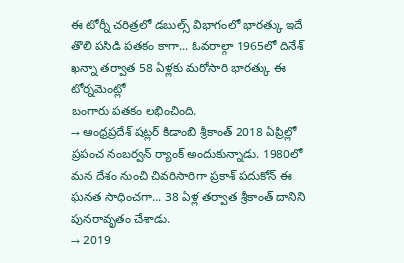ఈ టోర్నీ చరిత్రలో డబుల్స్ విభాగంలో భారత్కు ఇదే తొలి పసిడి పతకం కాగా... ఓవరాల్గా 1965లో దినేశ్ ఖన్నా తర్వాత 58 ఏళ్లకు మరోసారి భారత్కు ఈ టోర్నమెంట్లో
బంగారు పతకం లభించింది.
→ ఆంధ్రప్రదేశ్ షట్లర్ కిడాంబి శ్రీకాంత్ 2018 ఏప్రిల్లో ప్రపంచ నంబర్వన్ ర్యాంక్ అందుకున్నాడు. 1980లో మన దేశం నుంచి చివరిసారిగా ప్రకాశ్ పదుకోన్ ఈ ఘనత సాధించగా... 38 ఏళ్ల తర్వాత శ్రీకాంత్ దానిని పునరావృతం చేశాడు.
→ 2019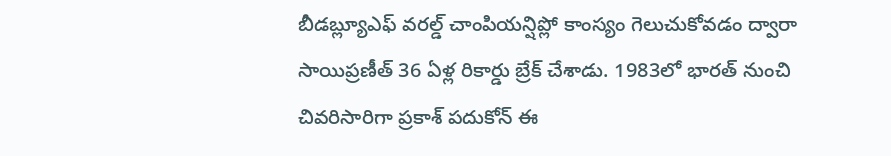బీడబ్ల్యూఎఫ్ వరల్డ్ చాంపియన్షిప్లో కాంస్యం గెలుచుకోవడం ద్వారా సాయిప్రణీత్ 36 ఏళ్ల రికార్డు బ్రేక్ చేశాడు. 1983లో భారత్ నుంచి చివరిసారిగా ప్రకాశ్ పదుకోన్ ఈ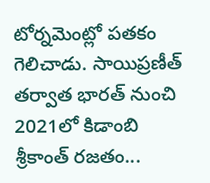టోర్నమెంట్లో పతకం గెలిచాడు. సాయిప్రణీత్ తర్వాత భారత్ నుంచి 2021లో కిడాంబి
శ్రీకాంత్ రజతం...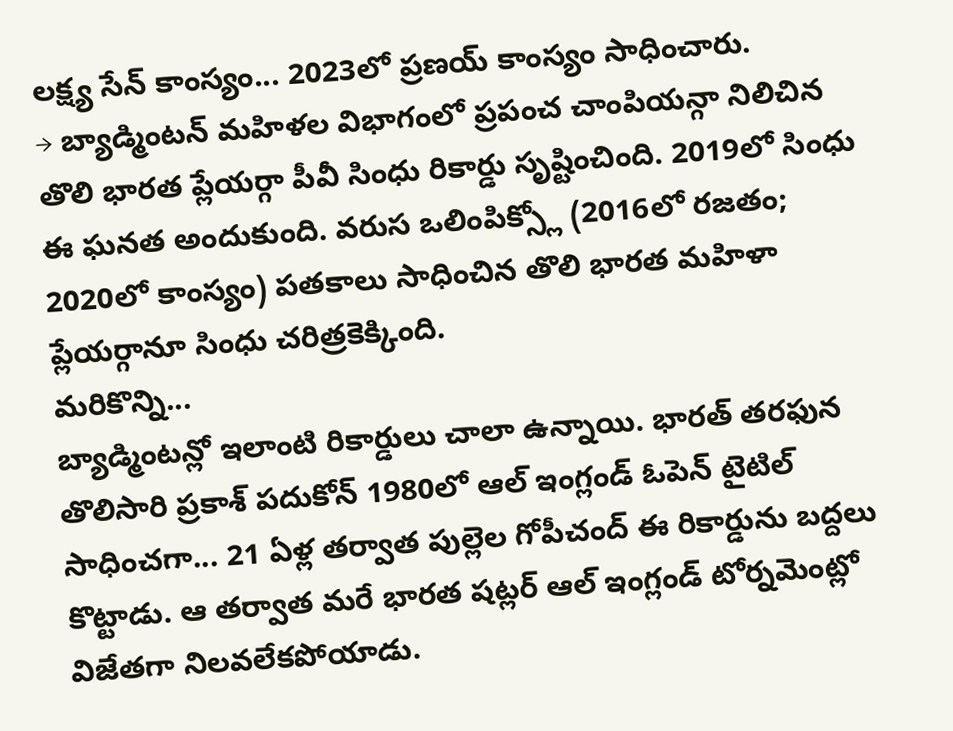లక్ష్య సేన్ కాంస్యం... 2023లో ప్రణయ్ కాంస్యం సాధించారు.
→ బ్యాడ్మింటన్ మహిళల విభాగంలో ప్రపంచ చాంపియన్గా నిలిచిన తొలి భారత ప్లేయర్గా పీవీ సింధు రికార్డు సృష్టించింది. 2019లో సింధు ఈ ఘనత అందుకుంది. వరుస ఒలింపిక్స్లో (2016లో రజతం; 2020లో కాంస్యం) పతకాలు సాధించిన తొలి భారత మహిళా ప్లేయర్గానూ సింధు చరిత్రకెక్కింది.
మరికొన్ని...
బ్యాడ్మింటన్లో ఇలాంటి రికార్డులు చాలా ఉన్నాయి. భారత్ తరఫున తొలిసారి ప్రకాశ్ పదుకోన్ 1980లో ఆల్ ఇంగ్లండ్ ఓపెన్ టైటిల్ సాధించగా... 21 ఏళ్ల తర్వాత పుల్లెల గోపీచంద్ ఈ రికార్డును బద్దలు కొట్టాడు. ఆ తర్వాత మరే భారత షట్లర్ ఆల్ ఇంగ్లండ్ టోర్నమెంట్లో విజేతగా నిలవలేకపోయాడు.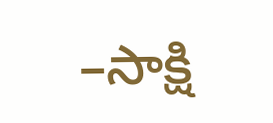–సాక్షి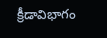క్రీడావిభాగం